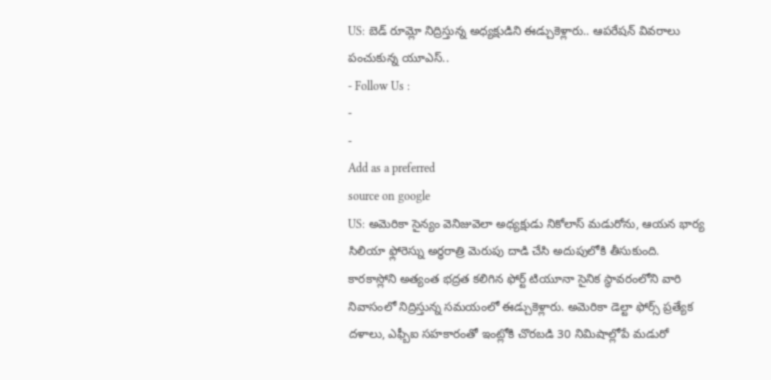US: బెడ్ రూమ్లో నిద్రిస్తున్న అధ్యక్షుడిని ఈడ్చుకెళ్లారు.. ఆపరేషన్ వివరాలు పంచుకున్న యూఎస్..
- Follow Us :
-
-
Add as a preferred
source on google
US: అమెరికా సైన్యం వెనిజువెలా అధ్యక్షుడు నికోలాస్ మడురోను, ఆయన భార్య సిలియా ఫ్లోరెస్ను అర్ధరాత్రి మెరుపు దాడి చేసి అదుపులోకి తీసుకుంది. కారకాస్లోని అత్యంత భద్రత కలిగిన ఫోర్ట్ టియూనా సైనిక స్థావరంలోని వారి నివాసంలో నిద్రిస్తున్న సమయంలో ఈడ్చుకెళ్లారు. అమెరికా డెల్టా ఫోర్స్ ప్రత్యేక దళాలు, ఎఫ్బీఐ సహకారంతో ఇంట్లోకి చొరబడి 30 నిమిషాల్లోపే మడురో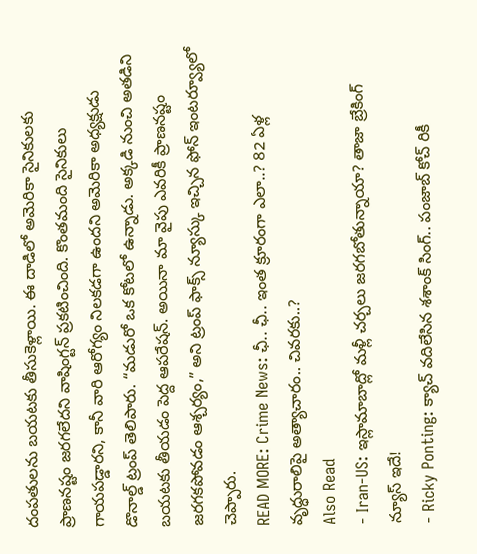దంపతులను బయటకు తీసుకెళ్లాయి. ఈ దాడిలో అమెరికా సైనికులకు ప్రాణనష్టం జరగలేదని వాషింగ్టన్ ప్రకటించింది. కొంతమంది సైనికులు గాయపడ్డారని, కానీ వారి ఆరోగ్యం నిలకడగా ఉందని అమెరికా అధ్యక్షుడు డొనాల్డ్ ట్రంప్ తెలిపారు. “మడురో ఒక కోటలో ఉన్నాడు. అక్కడి నుంచి అతడిని బయటకు తీయడం పెద్ద ఆపరేషన్. అయినా మా వైపు ఎవరికీ ప్రాణనష్టం జరగకపోవడం ఆశ్చర్యం,” అని ట్రంప్ ఫాక్స్ న్యూస్కు ఇచ్చిన ఫోన్ ఇంటర్వ్యూలో చెప్పారు.
READ MORE: Crime News: ఛీ.. ఛీ.. ఇంత క్రూరంగా ఎలా..? 82 ఏళ్ల వృద్ధురాలిపై అత్యాచారం.. చివరకు..?
Also Read
- Iran-US: ఇస్లామాబాద్లో మళ్లీ చర్చలు జరగబోతున్నాయా? తాజా బ్రేకింగ్ న్యూస్ ఇదే!
- Ricky Ponting: క్యాచ్ వదిలేసిన శశాంక్ సింగ్.. పంజాబ్ కోచ్ రికీ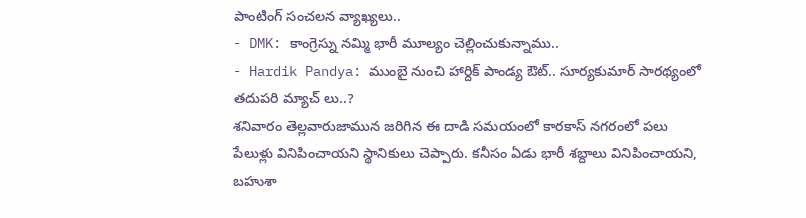పాంటింగ్ సంచలన వ్యాఖ్యలు..
- DMK: కాంగ్రెస్ను నమ్మి భారీ మూల్యం చెల్లించుకున్నాము..
- Hardik Pandya: ముంబై నుంచి హార్దిక్ పాండ్య ఔట్.. సూర్యకుమార్ సారథ్యంలో తదుపరి మ్యాచ్ లు..?
శనివారం తెల్లవారుజామున జరిగిన ఈ దాడి సమయంలో కారకాస్ నగరంలో పలు పేలుళ్లు వినిపించాయని స్థానికులు చెప్పారు. కనీసం ఏడు భారీ శబ్దాలు వినిపించాయని, బహుశా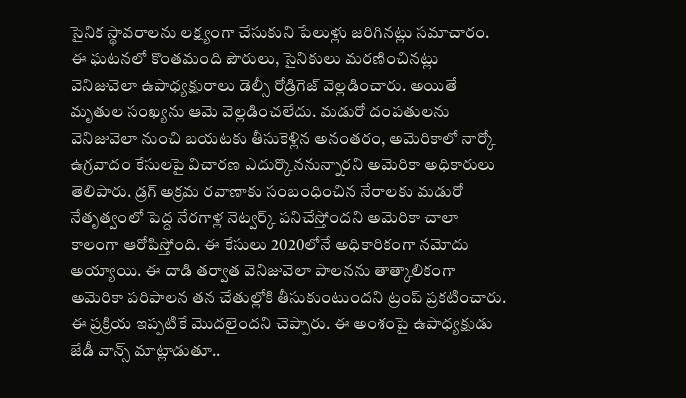సైనిక స్థావరాలను లక్ష్యంగా చేసుకుని పేలుళ్లు జరిగినట్లు సమాచారం. ఈ ఘటనలో కొంతమంది పౌరులు, సైనికులు మరణించినట్లు వెనిజువెలా ఉపాధ్యక్షురాలు డెల్సీ రోడ్రిగెజ్ వెల్లడించారు. అయితే మృతుల సంఖ్యను ఆమె వెల్లడించలేదు. మడురో దంపతులను వెనిజువెలా నుంచి బయటకు తీసుకెళ్లిన అనంతరం, అమెరికాలో నార్కో ఉగ్రవాదం కేసులపై విచారణ ఎదుర్కొననున్నారని అమెరికా అధికారులు తెలిపారు. డ్రగ్ అక్రమ రవాణాకు సంబంధించిన నేరాలకు మడురో నేతృత్వంలో పెద్ద నేరగాళ్ల నెట్వర్క్ పనిచేస్తోందని అమెరికా చాలా కాలంగా ఆరోపిస్తోంది. ఈ కేసులు 2020లోనే అధికారికంగా నమోదు అయ్యాయి. ఈ దాడి తర్వాత వెనిజువెలా పాలనను తాత్కాలికంగా అమెరికా పరిపాలన తన చేతుల్లోకి తీసుకుంటుందని ట్రంప్ ప్రకటించారు. ఈ ప్రక్రియ ఇప్పటికే మొదలైందని చెప్పారు. ఈ అంశంపై ఉపాధ్యక్షుడు జేడీ వాన్స్ మాట్లాడుతూ..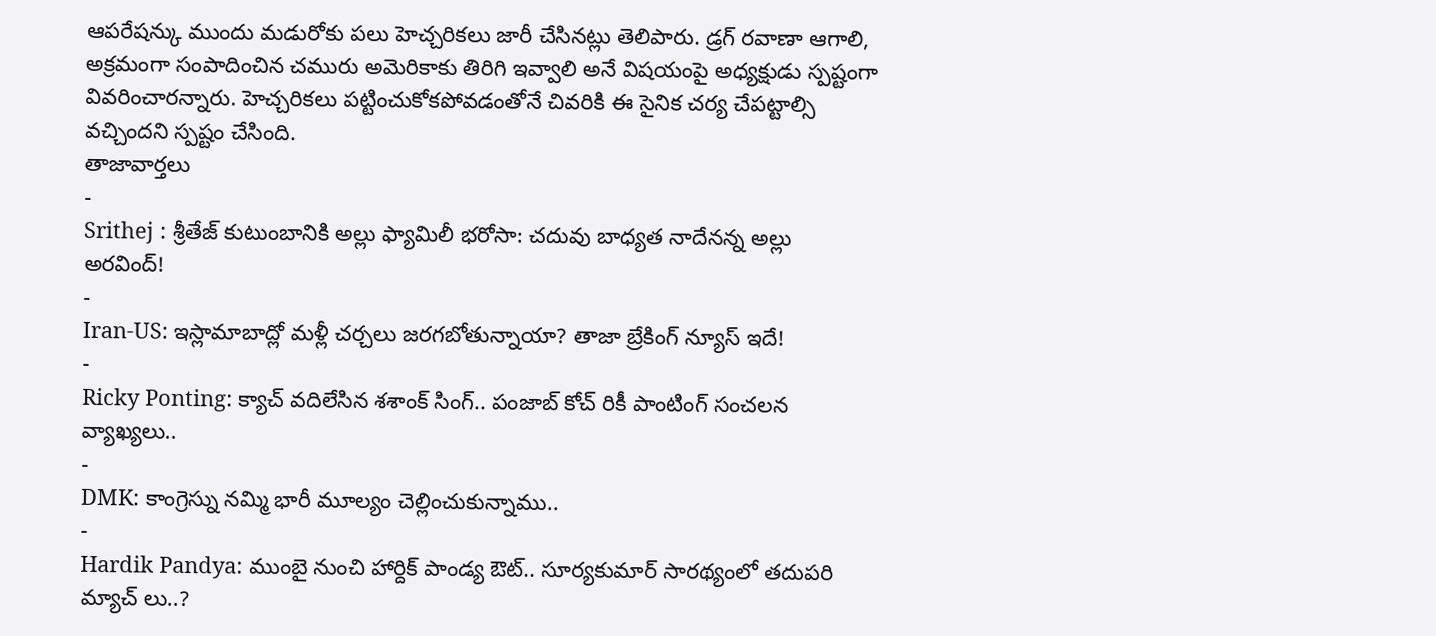ఆపరేషన్కు ముందు మడురోకు పలు హెచ్చరికలు జారీ చేసినట్లు తెలిపారు. డ్రగ్ రవాణా ఆగాలి, అక్రమంగా సంపాదించిన చమురు అమెరికాకు తిరిగి ఇవ్వాలి అనే విషయంపై అధ్యక్షుడు స్పష్టంగా వివరించారన్నారు. హెచ్చరికలు పట్టించుకోకపోవడంతోనే చివరికి ఈ సైనిక చర్య చేపట్టాల్సి వచ్చిందని స్పష్టం చేసింది.
తాజావార్తలు
-
Srithej : శ్రీతేజ్ కుటుంబానికి అల్లు ఫ్యామిలీ భరోసా: చదువు బాధ్యత నాదేనన్న అల్లు అరవింద్!
-
Iran-US: ఇస్లామాబాద్లో మళ్లీ చర్చలు జరగబోతున్నాయా? తాజా బ్రేకింగ్ న్యూస్ ఇదే!
-
Ricky Ponting: క్యాచ్ వదిలేసిన శశాంక్ సింగ్.. పంజాబ్ కోచ్ రికీ పాంటింగ్ సంచలన వ్యాఖ్యలు..
-
DMK: కాంగ్రెస్ను నమ్మి భారీ మూల్యం చెల్లించుకున్నాము..
-
Hardik Pandya: ముంబై నుంచి హార్దిక్ పాండ్య ఔట్.. సూర్యకుమార్ సారథ్యంలో తదుపరి మ్యాచ్ లు..?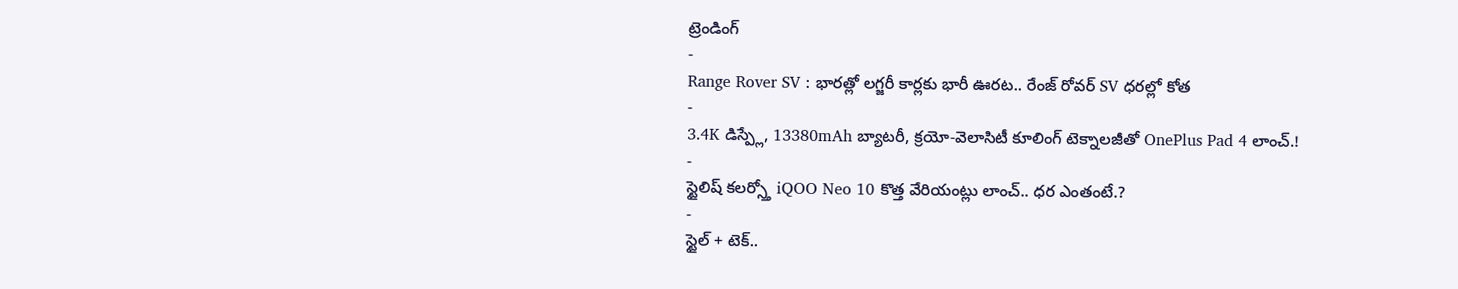ట్రెండింగ్
-
Range Rover SV : భారత్లో లగ్జరీ కార్లకు భారీ ఊరట.. రేంజ్ రోవర్ SV ధరల్లో కోత
-
3.4K డిస్ప్లే, 13380mAh బ్యాటరీ, క్రయో-వెలాసిటీ కూలింగ్ టెక్నాలజీతో OnePlus Pad 4 లాంచ్.!
-
స్టైలిష్ కలర్స్తో iQOO Neo 10 కొత్త వేరియంట్లు లాంచ్.. ధర ఎంతంటే.?
-
స్టైల్ + టెక్..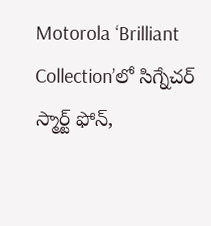Motorola ‘Brilliant Collection’లో సిగ్నేచర్ స్మార్ట్ ఫోన్,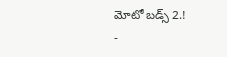మోటో బడ్స్ 2.!
-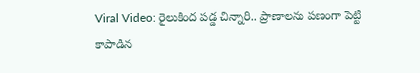Viral Video: రైలుకింద పడ్డ చిన్నారి.. ప్రాణాలను పణంగా పెట్టి కాపాడిన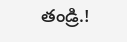తండ్రి.!